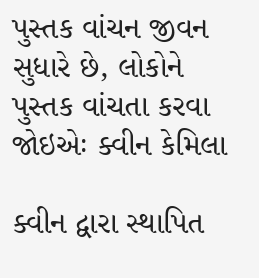પુસ્તક વાંચન જીવન સુધારે છે, લોકોને પુસ્તક વાંચતા કરવા જોઇએઃ ક્વીન કેમિલા

ક્વીન દ્વારા સ્થાપિત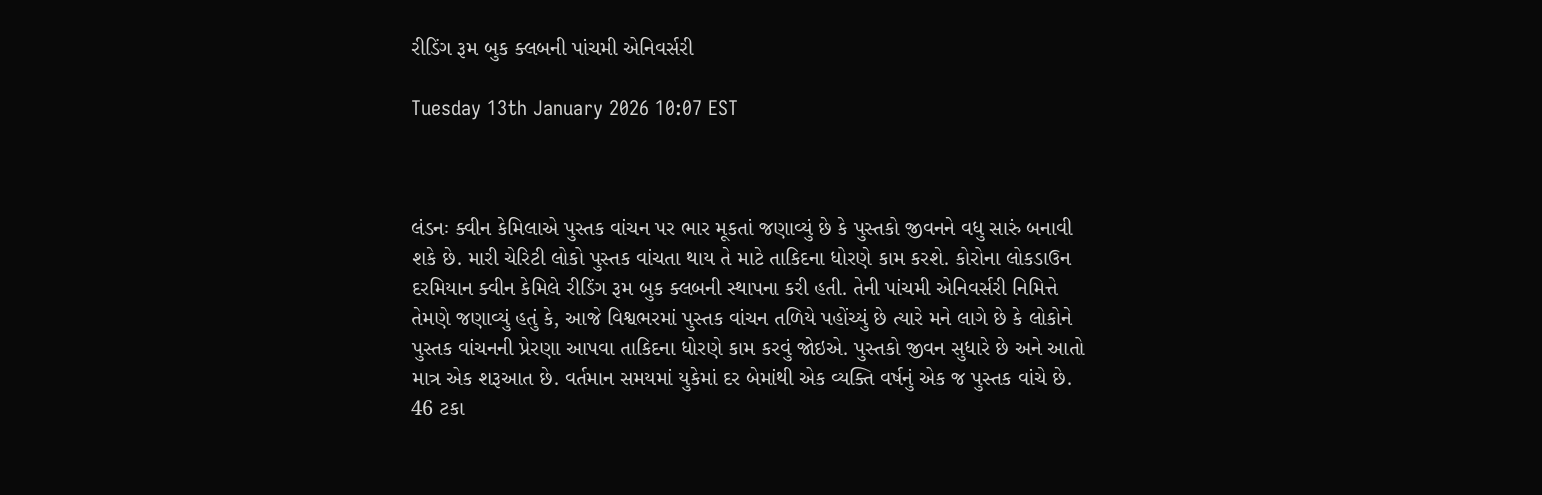રીડિંગ રૂમ બુક ક્લબની પાંચમી એનિવર્સરી

Tuesday 13th January 2026 10:07 EST



લંડનઃ ક્વીન કેમિલાએ પુસ્તક વાંચન પર ભાર મૂકતાં જણાવ્યું છે કે પુસ્તકો જીવનને વધુ સારું બનાવી શકે છે. મારી ચેરિટી લોકો પુસ્તક વાંચતા થાય તે માટે તાકિદના ધોરણે કામ કરશે. કોરોના લોકડાઉન દરમિયાન ક્વીન કેમિલે રીડિંગ રૂમ બુક ક્લબની સ્થાપના કરી હતી. તેની પાંચમી એનિવર્સરી નિમિત્તે તેમણે જણાવ્યું હતું કે, આજે વિશ્વભરમાં પુસ્તક વાંચન તળિયે પહોંચ્યું છે ત્યારે મને લાગે છે કે લોકોને પુસ્તક વાંચનની પ્રેરણા આપવા તાકિદના ધોરણે કામ કરવું જોઇએ. પુસ્તકો જીવન સુધારે છે અને આતો માત્ર એક શરૂઆત છે. વર્તમાન સમયમાં યુકેમાં દર બેમાંથી એક વ્યક્તિ વર્ષનું એક જ પુસ્તક વાંચે છે. 46 ટકા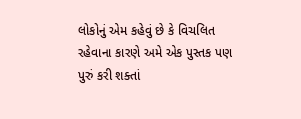લોકોનું એમ કહેવું છે કે વિચલિત રહેવાના કારણે અમે એક પુસ્તક પણ પુરું કરી શક્તાં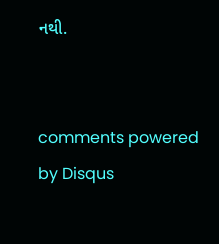નથી.


comments powered by Disqus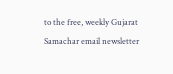to the free, weekly Gujarat Samachar email newsletter